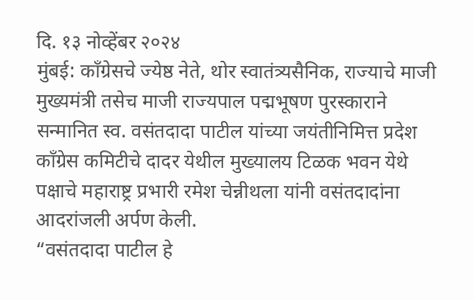दि. १३ नोव्हेंबर २०२४
मुंबई: काँग्रेसचे ज्येष्ठ नेते, थोर स्वातंत्र्यसैनिक, राज्याचे माजी मुख्यमंत्री तसेच माजी राज्यपाल पद्मभूषण पुरस्काराने सन्मानित स्व. वसंतदादा पाटील यांच्या जयंतीनिमित्त प्रदेश काँग्रेस कमिटीचे दादर येथील मुख्यालय टिळक भवन येथे पक्षाचे महाराष्ट्र प्रभारी रमेश चेन्नीथला यांनी वसंतदादांना आदरांजली अर्पण केली.
“वसंतदादा पाटील हे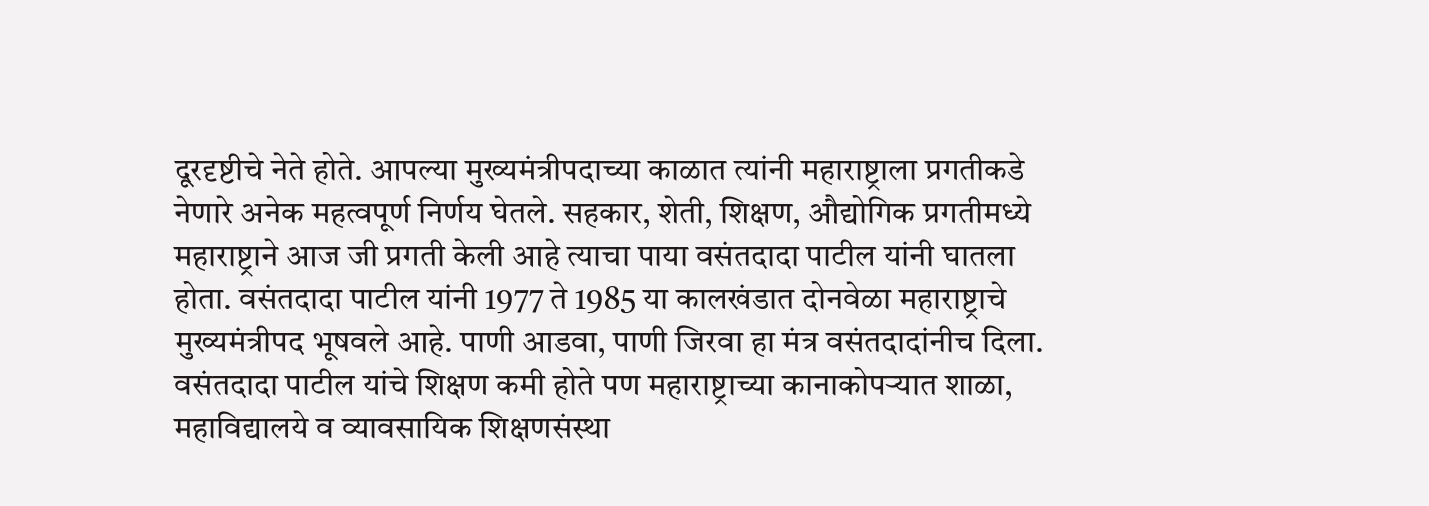दूरदृष्टीचे नेते होते. आपल्या मुख्यमंत्रीपदाच्या काळात त्यांनी महाराष्ट्राला प्रगतीकडे नेणारे अनेक महत्वपूर्ण निर्णय घेतले. सहकार, शेती, शिक्षण, औद्योगिक प्रगतीमध्ये महाराष्ट्राने आज जी प्रगती केली आहे त्याचा पाया वसंतदादा पाटील यांनी घातला होता. वसंतदादा पाटील यांनी 1977 ते 1985 या कालखंडात दोनवेळा महाराष्ट्राचे मुख्यमंत्रीपद भूषवले आहे. पाणी आडवा, पाणी जिरवा हा मंत्र वसंतदादांनीच दिला. वसंतदादा पाटील यांचे शिक्षण कमी होते पण महाराष्ट्राच्या कानाकोपऱ्यात शाळा, महाविद्यालये व व्यावसायिक शिक्षणसंस्था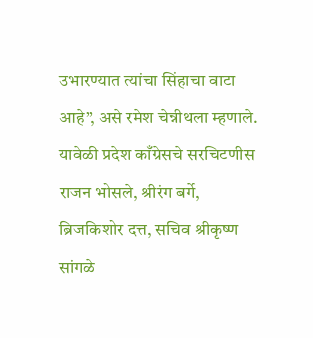उभारण्यात त्यांचा सिंहाचा वाटा आहे”, असे रमेश चेन्नीथला म्हणाले.
यावेळी प्रदेश काँग्रेसचे सरचिटणीस राजन भोसले, श्रीरंग बर्गे, ब्रिजकिशोर दत्त, सचिव श्रीकृष्ण सांगळे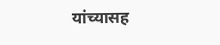यांच्यासह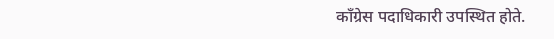काँग्रेस पदाधिकारी उपस्थित होते.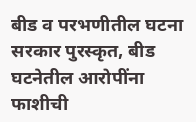बीड व परभणीतील घटना सरकार पुरस्कृत, बीड घटनेतील आरोपींना फाशीची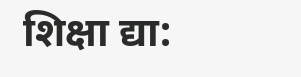शिक्षा द्या: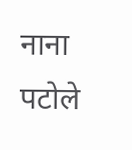नाना पटोले